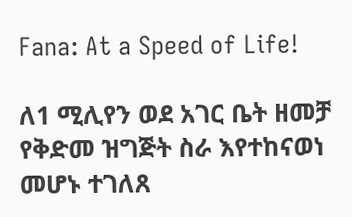Fana: At a Speed of Life!

ለ1 ሚሊየን ወደ አገር ቤት ዘመቻ የቅድመ ዝግጅት ስራ እየተከናወነ መሆኑ ተገለጸ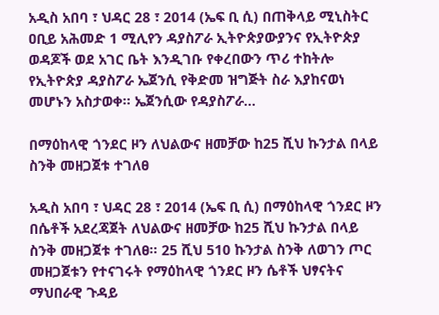አዲስ አበባ ፣ ህዳር 28 ፣ 2014 (ኤፍ ቢ ሲ) በጠቅላይ ሚኒስትር ዐቢይ አሕመድ 1 ሚሊየን ዳያስፖራ ኢትዮጵያውያንና የኢትዮጵያ ወዳጆች ወደ አገር ቤት እንዲገቡ የቀረበውን ጥሪ ተከትሎ የኢትዮጵያ ዳያስፖራ ኤጀንሲ የቅድመ ዝግጅት ስራ እያከናወነ መሆኑን አስታወቀ፡፡ ኤጀንሲው የዳያስፖራ…

በማዕከላዊ ጎንደር ዞን ለህልውና ዘመቻው ከ25 ሺህ ኩንታል በላይ ስንቅ መዘጋጀቱ ተገለፀ

አዲስ አበባ ፣ ህዳር 28 ፣ 2014 (ኤፍ ቢ ሲ) በማዕከላዊ ጎንደር ዞን በሴቶች አደረጃጀት ለህልውና ዘመቻው ከ25 ሺህ ኩንታል በላይ ስንቅ መዘጋጀቱ ተገለፀ፡፡ 25 ሺህ 510 ኩንታል ስንቅ ለወገን ጦር መዘጋጀቱን የተናገሩት የማዕከላዊ ጎንደር ዞን ሴቶች ህፃናትና ማህበራዊ ጉዳይ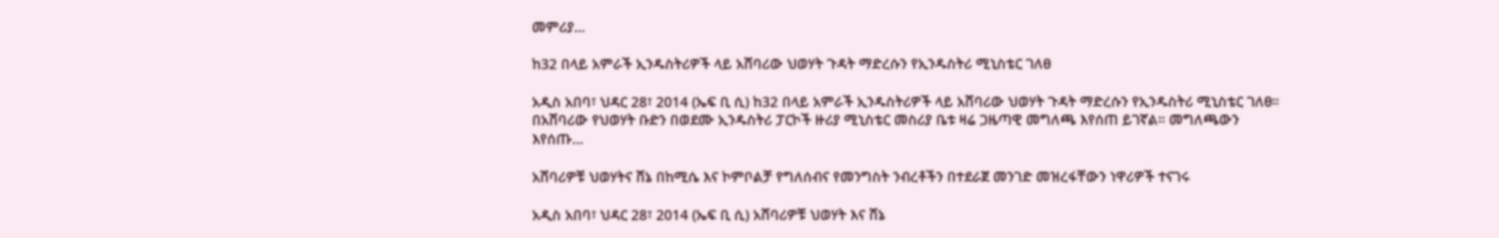መምሪያ…

ከ32 በላይ አምራች ኢንዱስትሪዎች ላይ አሸባሪው ህወሃት ጉዳት ማድረሱን የኢንዱስትሪ ሚኒስቴር ገለፀ

አዲስ አበባ፣ ህዳር 28፣ 2014 (ኤፍ ቢ ሲ) ከ32 በላይ አምራች ኢንዱስትሪዎች ላይ አሸባሪው ህወሃት ጉዳት ማድረሱን የኢንዱስትሪ ሚኒስቴር ገለፀ። በአሸባሪው የህወሃት ቡድን በወደሙ ኢንዱስትሪ ፓርኮች ዙሪያ ሚኒስቴር መስሪያ ቤቱ ዛሬ ጋዜጣዊ መግለጫ እየሰጠ ይገኛል። መግለጫውን እየሰጡ…

አሸባሪዎቹ ህወሃትና ሸኔ በከሚሴ እና ኮምቦልቻ የግለሰብና የመንግስት ንብረቶችን በተደራጀ መንገድ መዝረፋቸውን ነዋሪዎች ተናገሩ

አዲስ አበባ፣ ህዳር 28፣ 2014 (ኤፍ ቢ ሲ) አሸባሪዎቹ ህወሃት እና ሸኔ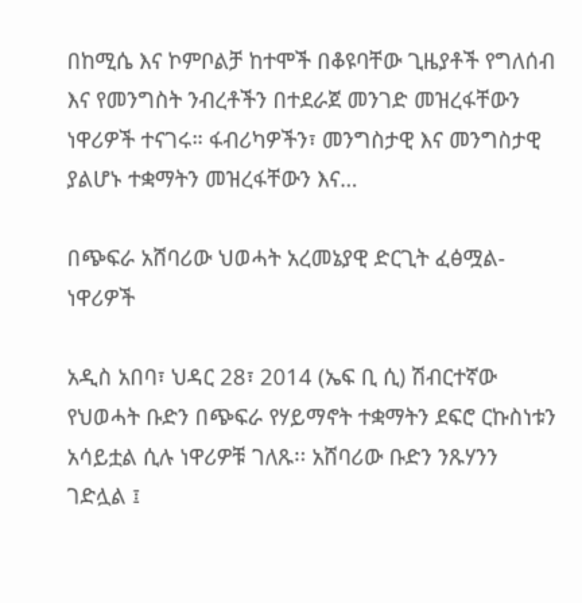በከሚሴ እና ኮምቦልቻ ከተሞች በቆዩባቸው ጊዜያቶች የግለሰብ እና የመንግስት ንብረቶችን በተደራጀ መንገድ መዝረፋቸውን ነዋሪዎች ተናገሩ። ፋብሪካዎችን፣ መንግስታዊ እና መንግስታዊ ያልሆኑ ተቋማትን መዝረፋቸውን እና…

በጭፍራ አሸባሪው ህወሓት አረመኔያዊ ድርጊት ፈፅሟል- ነዋሪዎች

አዲስ አበባ፣ ህዳር 28፣ 2014 (ኤፍ ቢ ሲ) ሽብርተኛው የህወሓት ቡድን በጭፍራ የሃይማኖት ተቋማትን ደፍሮ ርኩስነቱን አሳይቷል ሲሉ ነዋሪዎቹ ገለጹ፡፡ አሸባሪው ቡድን ንጹሃንን ገድሏል ፤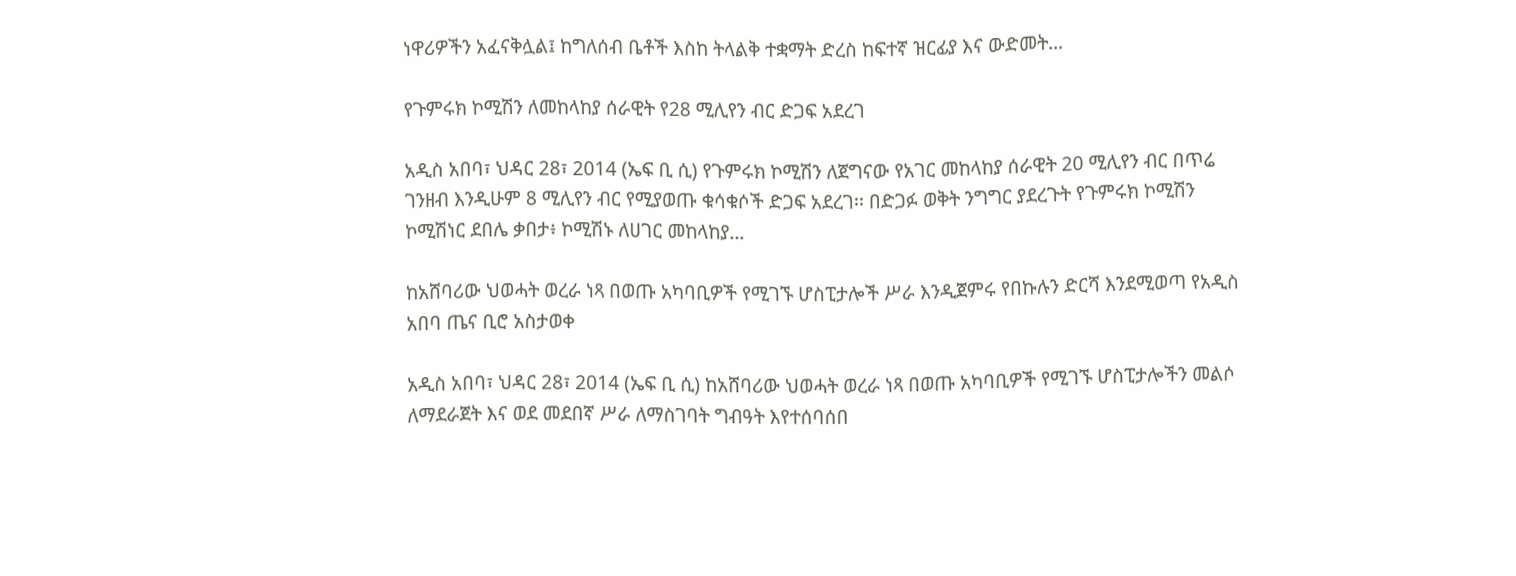ነዋሪዎችን አፈናቅሏል፤ ከግለሰብ ቤቶች እስከ ትላልቅ ተቋማት ድረስ ከፍተኛ ዝርፊያ እና ውድመት…

የጉምሩክ ኮሚሽን ለመከላከያ ሰራዊት የ28 ሚሊየን ብር ድጋፍ አደረገ

አዲስ አበባ፣ ህዳር 28፣ 2014 (ኤፍ ቢ ሲ) የጉምሩክ ኮሚሽን ለጀግናው የአገር መከላከያ ሰራዊት 20 ሚሊየን ብር በጥሬ ገንዘብ እንዲሁም 8 ሚሊየን ብር የሚያወጡ ቁሳቁሶች ድጋፍ አደረገ፡፡ በድጋፉ ወቅት ንግግር ያደረጉት የጉምሩክ ኮሚሽን ኮሚሽነር ደበሌ ቃበታ፥ ኮሚሽኑ ለሀገር መከላከያ…

ከአሸባሪው ህወሓት ወረራ ነጻ በወጡ አካባቢዎች የሚገኙ ሆስፒታሎች ሥራ እንዲጀምሩ የበኩሉን ድርሻ እንደሚወጣ የአዲስ አበባ ጤና ቢሮ አስታወቀ

አዲስ አበባ፣ ህዳር 28፣ 2014 (ኤፍ ቢ ሲ) ከአሸባሪው ህወሓት ወረራ ነጻ በወጡ አካባቢዎች የሚገኙ ሆስፒታሎችን መልሶ ለማደራጀት እና ወደ መደበኛ ሥራ ለማስገባት ግብዓት እየተሰባሰበ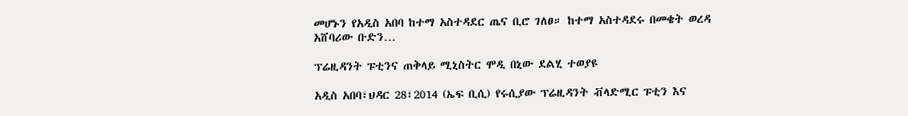መሆኑን የአዲስ አበባ ከተማ አስተዳደር ጤና ቢሮ ገለፀ። ከተማ አስተዳደሩ በመቄት ወረዳ አሸባሪው ቡድን…

ፕሬዚዳንት ፑቲንና ጠቅላይ ሚኒስትር ሞዲ በኒው ደልሂ ተወያዩ

አዲስ አበባ፣ህዳር 28፣2014 (ኤፍ ቢሲ) የሩሲያው ፕሬዚዳንት ቭላድሚር ፑቲን እና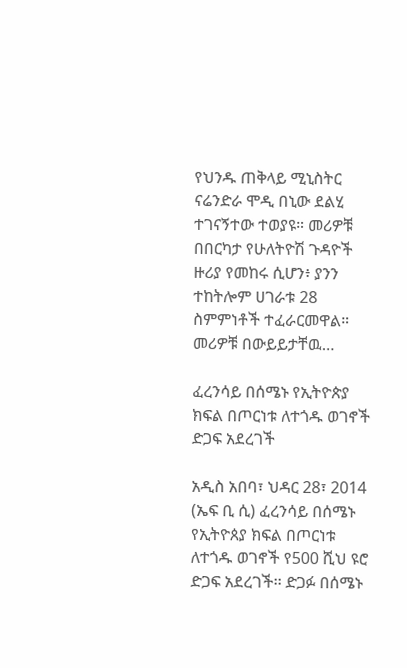የህንዱ ጠቅላይ ሚኒስትር ናሬንድራ ሞዲ በኒው ደልሂ ተገናኝተው ተወያዩ። መሪዎቹ በበርካታ የሁለትዮሽ ጉዳዮች ዙሪያ የመከሩ ሲሆን፥ ያንን ተከትሎም ሀገራቱ 28 ስምምነቶች ተፈራርመዋል። መሪዎቹ በውይይታቸዉ…

ፈረንሳይ በሰሜኑ የኢትዮጵያ ክፍል በጦርነቱ ለተጎዱ ወገኖች ድጋፍ አደረገች

አዲስ አበባ፣ ህዳር 28፣ 2014 (ኤፍ ቢ ሲ) ፈረንሳይ በሰሜኑ የኢትዮጰያ ክፍል በጦርነቱ ለተጎዱ ወገኖች የ500 ሺህ ዩሮ ድጋፍ አደረገች፡፡ ድጋፉ በሰሜኑ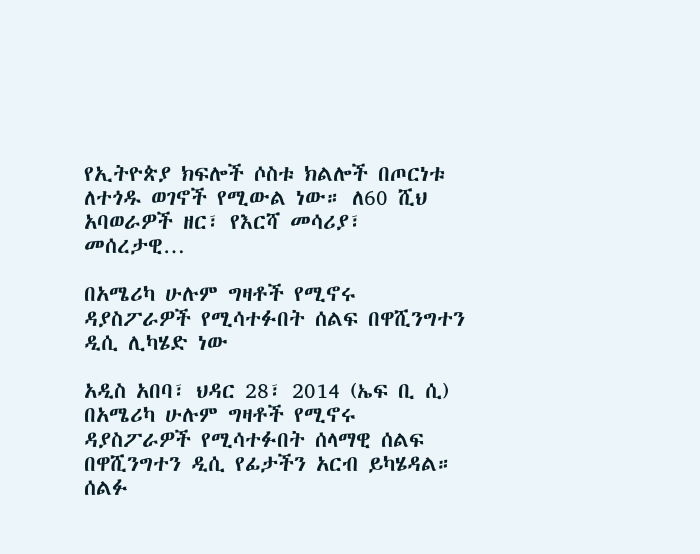የኢትዮጵያ ክፍሎች ሶስቱ ክልሎች በጦርነቱ ለተጎዱ ወገኖች የሚውል ነው። ለ60 ሺህ አባወራዎች ዘር፣ የእርሻ መሳሪያ፣ መሰረታዊ…

በአሜሪካ ሁሉም ግዛቶች የሚኖሩ ዳያስፖራዎች የሚሳተፉበት ሰልፍ በዋሺንግተን ዲሲ ሊካሄድ ነው

አዲስ አበባ፣ ህዳር 28፣ 2014 (ኤፍ ቢ ሲ) በአሜሪካ ሁሉም ግዛቶች የሚኖሩ ዳያስፖራዎች የሚሳተፉበት ሰላማዊ ሰልፍ በዋሺንግተን ዲሲ የፊታችን አርብ ይካሄዳል። ሰልፉ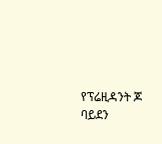የፕሬዚዳንት ጆ ባይደን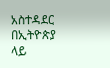አስተዳደር በኢትዮጵያ ላይ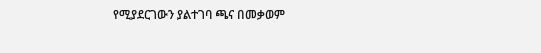የሚያደርገውን ያልተገባ ጫና በመቃወም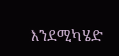እንደሚካሄድ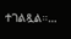ተገልጿል።…